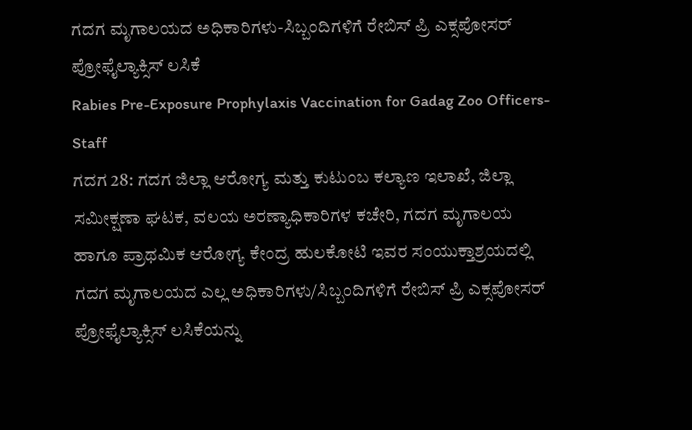ಗದಗ ಮೃಗಾಲಯದ ಅಧಿಕಾರಿಗಳು-ಸಿಬ್ಬಂದಿಗಳಿಗೆ ರೇಬಿಸ್ ಪ್ರಿ ಎಕ್ಸಪೋಸರ್ ಪ್ರೋಫೈಲ್ಯಾಕ್ಸಿಸ್ ಲಸಿಕೆ
Rabies Pre-Exposure Prophylaxis Vaccination for Gadag Zoo Officers-Staff
ಗದಗ 28: ಗದಗ ಜಿಲ್ಲಾ ಆರೋಗ್ಯ ಮತ್ತು ಕುಟುಂಬ ಕಲ್ಯಾಣ ಇಲಾಖೆ, ಜಿಲ್ಲಾ ಸಮೀಕ್ಷಣಾ ಘಟಕ, ವಲಯ ಅರಣ್ಯಾಧಿಕಾರಿಗಳ ಕಚೇರಿ, ಗದಗ ಮೃಗಾಲಯ ಹಾಗೂ ಪ್ರಾಥಮಿಕ ಆರೋಗ್ಯ ಕೇಂದ್ರ ಹುಲಕೋಟಿ ಇವರ ಸಂಯುಕ್ತಾಶ್ರಯದಲ್ಲಿ ಗದಗ ಮೃಗಾಲಯದ ಎಲ್ಲ ಅಧಿಕಾರಿಗಳು/ಸಿಬ್ಬಂದಿಗಳಿಗೆ ರೇಬಿಸ್ ಪ್ರಿ ಎಕ್ಸಪೋಸರ್ ಪ್ರೋಫೈಲ್ಯಾಕ್ಸಿಸ್ ಲಸಿಕೆಯನ್ನು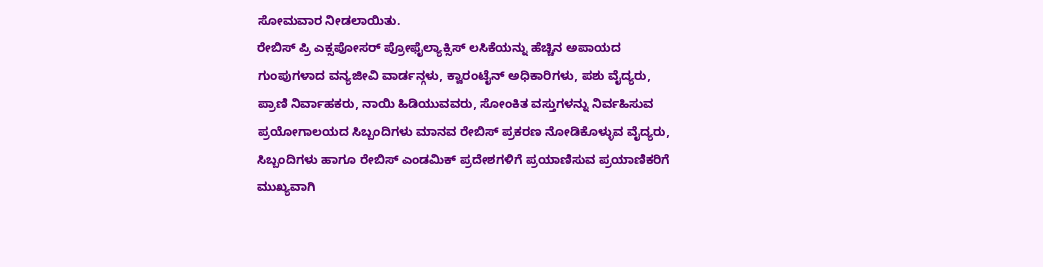ಸೋಮವಾರ ನೀಡಲಾಯಿತು.
ರೇಬಿಸ್ ಪ್ರಿ ಎಕ್ಸಪೋಸರ್ ಪ್ರೋಫೈಲ್ಯಾಕ್ಸಿಸ್ ಲಸಿಕೆಯನ್ನು ಹೆಚ್ಚಿನ ಅಪಾಯದ ಗುಂಪುಗಳಾದ ವನ್ಯಜೀವಿ ವಾರ್ಡನ್ಗಳು, ಕ್ವಾರಂಟೈನ್ ಅಧಿಕಾರಿಗಳು, ಪಶು ವೈದ್ಯರು, ಪ್ರಾಣಿ ನಿರ್ವಾಹಕರು, ನಾಯಿ ಹಿಡಿಯುವವರು, ಸೋಂಕಿತ ವಸ್ತುಗಳನ್ನು ನಿರ್ವಹಿಸುವ ಪ್ರಯೋಗಾಲಯದ ಸಿಬ್ಬಂದಿಗಳು ಮಾನವ ರೇಬಿಸ್ ಪ್ರಕರಣ ನೋಡಿಕೊಳ್ಳುವ ವೈದ್ಯರು, ಸಿಬ್ಬಂದಿಗಳು ಹಾಗೂ ರೇಬಿಸ್ ಎಂಡಮಿಕ್ ಪ್ರದೇಶಗಳಿಗೆ ಪ್ರಯಾಣಿಸುವ ಪ್ರಯಾಣಿಕರಿಗೆ ಮುಖ್ಯವಾಗಿ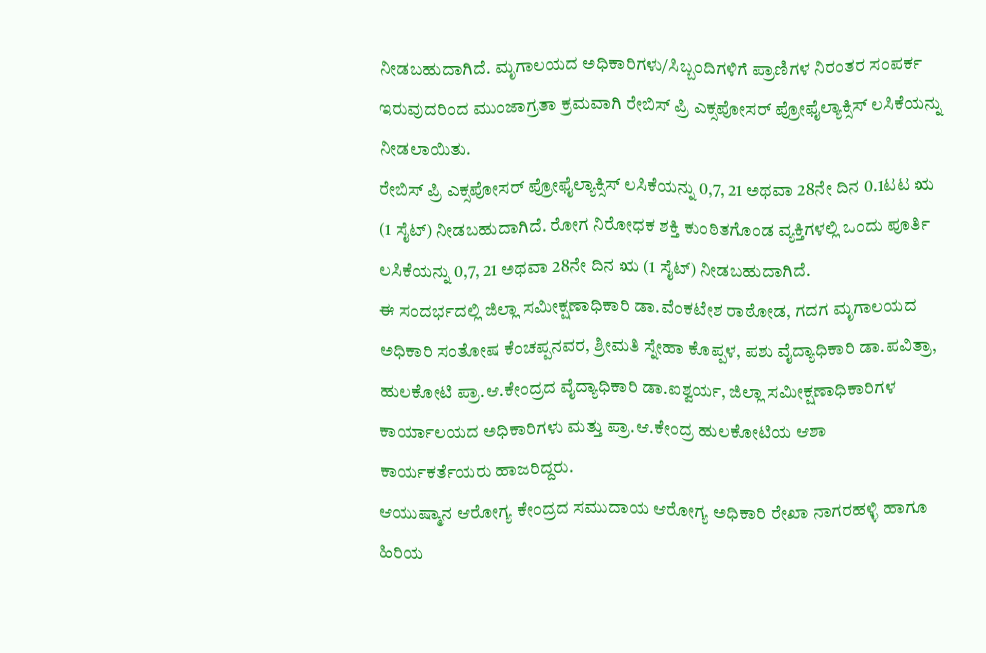ನೀಡಬಹುದಾಗಿದೆ. ಮೃಗಾಲಯದ ಅಧಿಕಾರಿಗಳು/ಸಿಬ್ಬಂದಿಗಳಿಗೆ ಪ್ರಾಣಿಗಳ ನಿರಂತರ ಸಂಪರ್ಕ ಇರುವುದರಿಂದ ಮುಂಜಾಗ್ರತಾ ಕ್ರಮವಾಗಿ ರೇಬಿಸ್ ಪ್ರಿ ಎಕ್ಸಪೋಸರ್ ಪ್ರೋಫೈಲ್ಯಾಕ್ಸಿಸ್ ಲಸಿಕೆಯನ್ನು ನೀಡಲಾಯಿತು.
ರೇಬಿಸ್ ಪ್ರಿ ಎಕ್ಸಪೋಸರ್ ಪ್ರೋಫೈಲ್ಯಾಕ್ಸಿಸ್ ಲಸಿಕೆಯನ್ನು 0,7, 21 ಅಥವಾ 28ನೇ ದಿನ 0.1ಟಟ ಋ (1 ಸೈಟ್) ನೀಡಬಹುದಾಗಿದೆ. ರೋಗ ನಿರೋಧಕ ಶಕ್ತಿ ಕುಂಠಿತಗೊಂಡ ವ್ಯಕ್ತಿಗಳಲ್ಲಿ ಒಂದು ಪೂರ್ತಿ ಲಸಿಕೆಯನ್ನು 0,7, 21 ಅಥವಾ 28ನೇ ದಿನ ಋ (1 ಸೈಟ್) ನೀಡಬಹುದಾಗಿದೆ.
ಈ ಸಂದರ್ಭದಲ್ಲಿ ಜಿಲ್ಲಾ ಸಮೀಕ್ಷಣಾಧಿಕಾರಿ ಡಾ.ವೆಂಕಟೇಶ ರಾಠೋಡ, ಗದಗ ಮೃಗಾಲಯದ ಅಧಿಕಾರಿ ಸಂತೋಷ ಕೆಂಚಪ್ಪನವರ, ಶ್ರೀಮತಿ ಸ್ನೇಹಾ ಕೊಪ್ಪಳ, ಪಶು ವೈದ್ಯಾಧಿಕಾರಿ ಡಾ.ಪವಿತ್ರಾ, ಹುಲಕೋಟಿ ಪ್ರಾ.ಆ.ಕೇಂದ್ರದ ವೈದ್ಯಾಧಿಕಾರಿ ಡಾ.ಐಶ್ವರ್ಯ, ಜಿಲ್ಲಾ ಸಮೀಕ್ಷಣಾಧಿಕಾರಿಗಳ ಕಾರ್ಯಾಲಯದ ಅಧಿಕಾರಿಗಳು ಮತ್ತು ಪ್ರಾ.ಆ.ಕೇಂದ್ರ ಹುಲಕೋಟಿಯ ಆಶಾ ಕಾರ್ಯಕರ್ತೆಯರು ಹಾಜರಿದ್ದರು.
ಆಯುಷ್ಮಾನ ಆರೋಗ್ಯ ಕೇಂದ್ರದ ಸಮುದಾಯ ಆರೋಗ್ಯ ಅಧಿಕಾರಿ ರೇಖಾ ನಾಗರಹಳ್ಳಿ ಹಾಗೂ ಹಿರಿಯ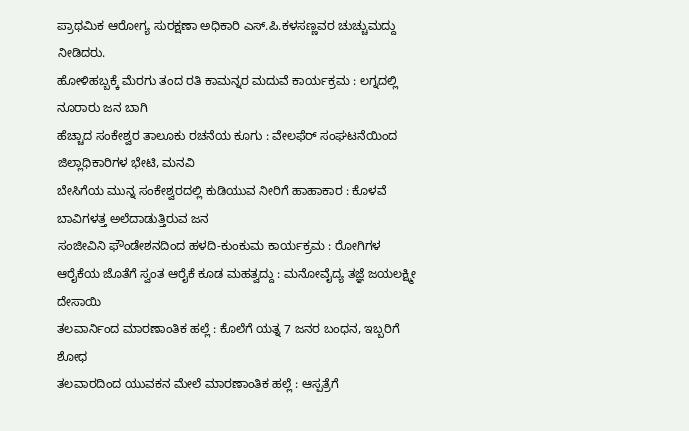ಪ್ರಾಥಮಿಕ ಆರೋಗ್ಯ ಸುರಕ್ಷಣಾ ಅಧಿಕಾರಿ ಎಸ್.ಪಿ.ಕಳಸಣ್ಣವರ ಚುಚ್ಚುಮದ್ದು ನೀಡಿದರು.
ಹೋಳಿಹಬ್ಬಕ್ಕೆ ಮೆರಗು ತಂದ ರತಿ ಕಾಮನ್ನರ ಮದುವೆ ಕಾರ್ಯಕ್ರಮ : ಲಗ್ನದಲ್ಲಿ ನೂರಾರು ಜನ ಬಾಗಿ
ಹೆಚ್ಚಾದ ಸಂಕೇಶ್ವರ ತಾಲೂಕು ರಚನೆಯ ಕೂಗು : ವೇಲಫೆರ್ ಸಂಘಟನೆಯಿಂದ ಜಿಲ್ಲಾಧಿಕಾರಿಗಳ ಭೇಟಿ, ಮನವಿ
ಬೇಸಿಗೆಯ ಮುನ್ನ ಸಂಕೇಶ್ವರದಲ್ಲಿ ಕುಡಿಯುವ ನೀರಿಗೆ ಹಾಹಾಕಾರ : ಕೊಳವೆ ಬಾವಿಗಳತ್ತ ಅಲೆದಾಡುತ್ತಿರುವ ಜನ
ಸಂಜೀವಿನಿ ಫೌಂಡೇಶನದಿಂದ ಹಳದಿ-ಕುಂಕುಮ ಕಾರ್ಯಕ್ರಮ : ರೋಗಿಗಳ ಆರೈಕೆಯ ಜೊತೆಗೆ ಸ್ವಂತ ಆರೈಕೆ ಕೂಡ ಮಹತ್ವದ್ದು : ಮನೋವೈದ್ಯ ತಜ್ಞೆ ಜಯಲಕ್ಷ್ಮೀ ದೇಸಾಯಿ
ತಲವಾರ್ನಿಂದ ಮಾರಣಾಂತಿಕ ಹಲ್ಲೆ : ಕೊಲೆಗೆ ಯತ್ನ 7 ಜನರ ಬಂಧನ, ಇಬ್ಬರಿಗೆ ಶೋಧ
ತಲವಾರದಿಂದ ಯುವಕನ ಮೇಲೆ ಮಾರಣಾಂತಿಕ ಹಲ್ಲೆ : ಆಸ್ಪತ್ರೆಗೆ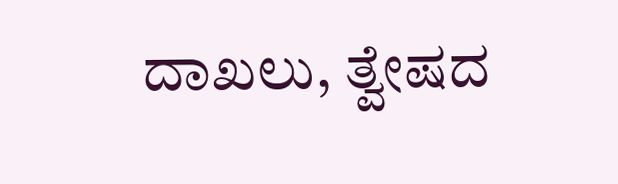ದಾಖಲು, ತ್ವೇಷದ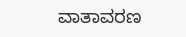ವಾತಾವರಣ